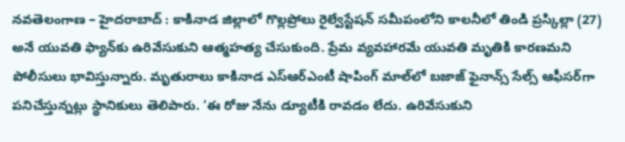నవతెలంగాణ – హైదరాబాద్ : కాకినాడ జిల్లాలో గొల్లప్రోలు రైల్వేస్టేషన్ సమీపంలోని కాలనీలో తిండి ప్రస్కిల్లా (27) అనే యువతి ఫ్యాన్‌కు ఉరివేసుకుని ఆత్మహత్య చేసుకుంది. ప్రేమ వ్యవహారమే యువతి మృతికి కారణమని పోలీసులు భావిస్తున్నారు. మృతురాలు కాకినాడ ఎస్ఆర్ఎంటీ షాపింగ్ మాల్‌లో బజాజ్ ఫైనాన్స్ సేల్స్ ఆఫీసర్‌గా పనిచేస్తున్నట్లు స్థానికులు తెలిపారు. ‘ఈ రోజు నేను డ్యూటీకి రావడం లేదు. ఉరివేసుకుని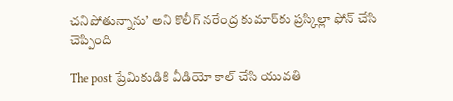చనిపోతున్నాను’ అని కొలీగ్ నరేంద్ర కుమార్‌కు ప్రస్కిల్లా ఫోన్ చేసి చెప్పింది

The post ప్రేమికుడికి వీడియో కాల్ చేసి యువతి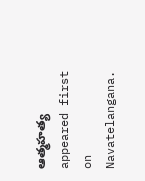ఆత్మహత్య appeared first on Navatelangana.